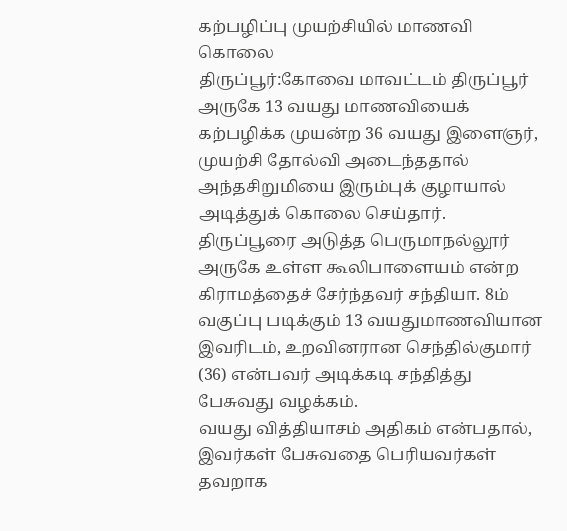கற்பழிப்பு முயற்சியில் மாணவி கொலை
திருப்பூர்:கோவை மாவட்டம் திருப்பூர் அருகே 13 வயது மாணவியைக் கற்பழிக்க முயன்ற 36 வயது இளைஞர், முயற்சி தோல்வி அடைந்ததால் அந்தசிறுமியை இரும்புக் குழாயால் அடித்துக் கொலை செய்தார்.
திருப்பூரை அடுத்த பெருமாநல்லூர் அருகே உள்ள கூலிபாளையம் என்ற கிராமத்தைச் சேர்ந்தவர் சந்தியா. 8ம் வகுப்பு படிக்கும் 13 வயதுமாணவியான இவரிடம், உறவினரான செந்தில்குமார் (36) என்பவர் அடிக்கடி சந்தித்து பேசுவது வழக்கம்.
வயது வித்தியாசம் அதிகம் என்பதால், இவர்கள் பேசுவதை பெரியவர்கள் தவறாக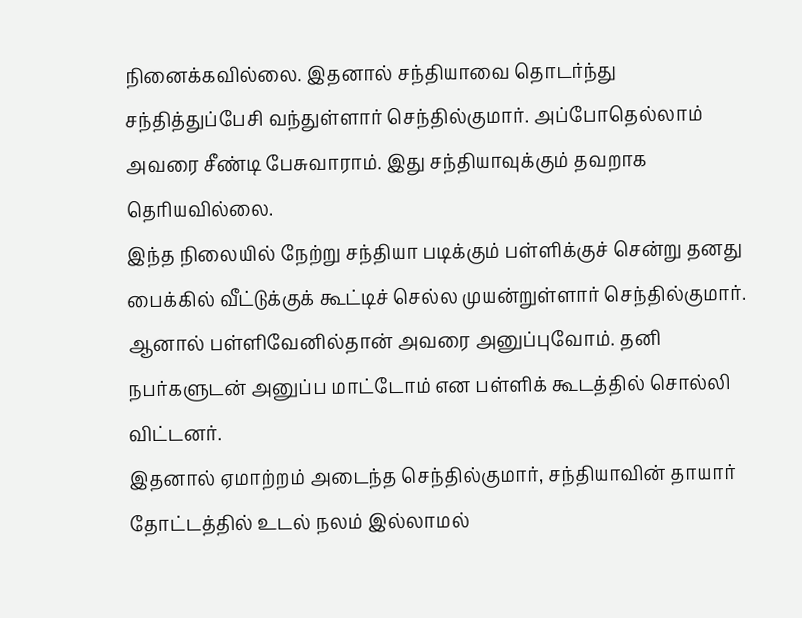நினைக்கவில்லை. இதனால் சந்தியாவை தொடர்ந்து சந்தித்துப்பேசி வந்துள்ளார் செந்தில்குமார். அப்போதெல்லாம் அவரை சீண்டி பேசுவாராம். இது சந்தியாவுக்கும் தவறாக தெரியவில்லை.
இந்த நிலையில் நேற்று சந்தியா படிக்கும் பள்ளிக்குச் சென்று தனது பைக்கில் வீட்டுக்குக் கூட்டிச் செல்ல முயன்றுள்ளார் செந்தில்குமார். ஆனால் பள்ளிவேனில்தான் அவரை அனுப்புவோம். தனி நபர்களுடன் அனுப்ப மாட்டோம் என பள்ளிக் கூடத்தில் சொல்லி விட்டனர்.
இதனால் ஏமாற்றம் அடைந்த செந்தில்குமார், சந்தியாவின் தாயார் தோட்டத்தில் உடல் நலம் இல்லாமல்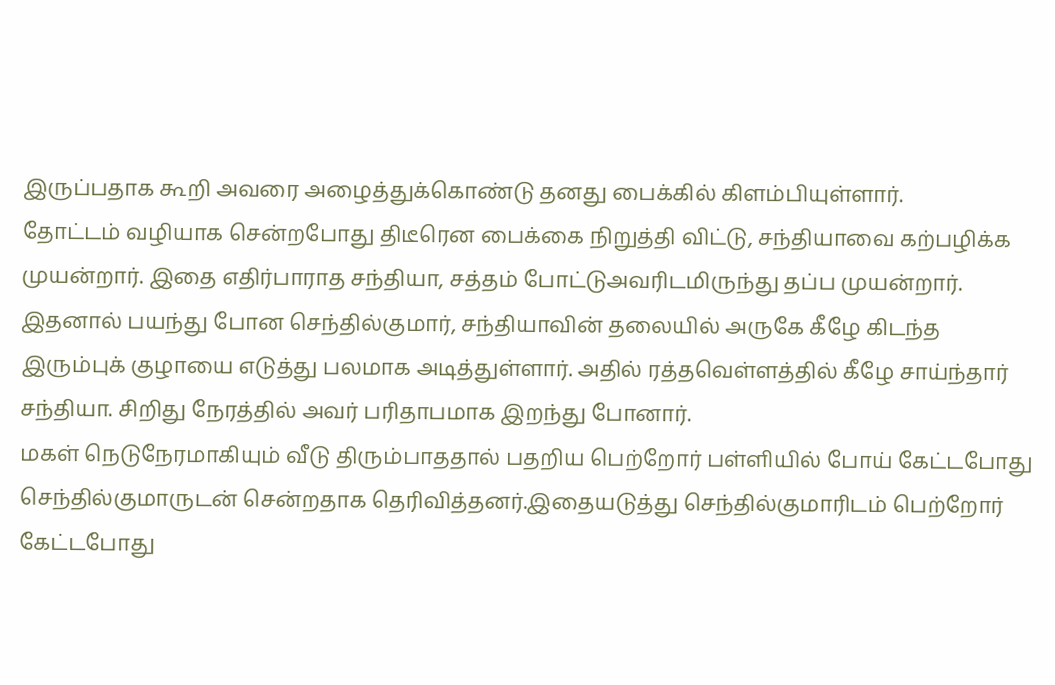இருப்பதாக கூறி அவரை அழைத்துக்கொண்டு தனது பைக்கில் கிளம்பியுள்ளார்.
தோட்டம் வழியாக சென்றபோது திடீரென பைக்கை நிறுத்தி விட்டு, சந்தியாவை கற்பழிக்க முயன்றார். இதை எதிர்பாராத சந்தியா, சத்தம் போட்டுஅவரிடமிருந்து தப்ப முயன்றார்.
இதனால் பயந்து போன செந்தில்குமார், சந்தியாவின் தலையில் அருகே கீழே கிடந்த இரும்புக் குழாயை எடுத்து பலமாக அடித்துள்ளார். அதில் ரத்தவெள்ளத்தில் கீழே சாய்ந்தார் சந்தியா. சிறிது நேரத்தில் அவர் பரிதாபமாக இறந்து போனார்.
மகள் நெடுநேரமாகியும் வீடு திரும்பாததால் பதறிய பெற்றோர் பள்ளியில் போய் கேட்டபோது செந்தில்குமாருடன் சென்றதாக தெரிவித்தனர்.இதையடுத்து செந்தில்குமாரிடம் பெற்றோர் கேட்டபோது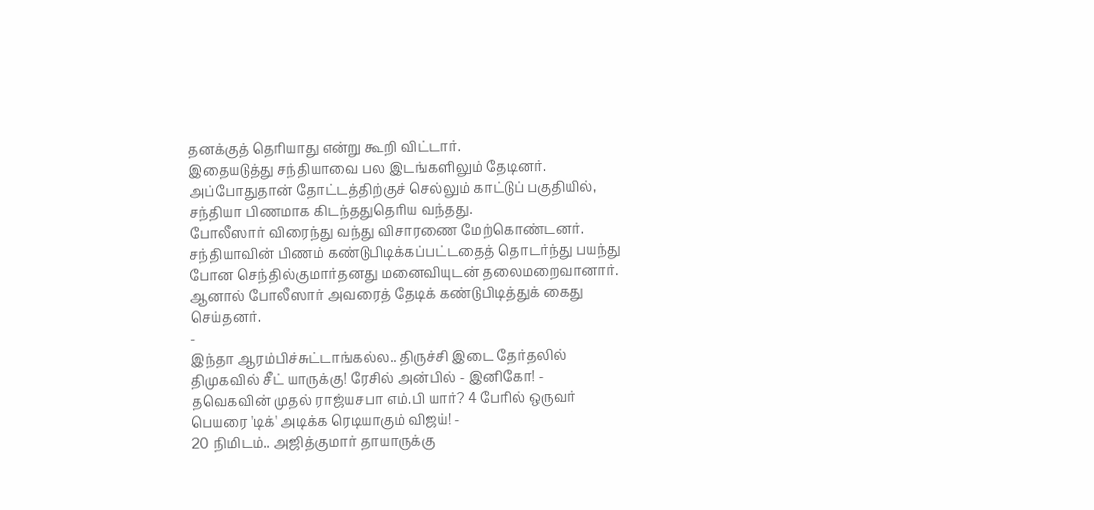தனக்குத் தெரியாது என்று கூறி விட்டார்.
இதையடுத்து சந்தியாவை பல இடங்களிலும் தேடினர். அப்போதுதான் தோட்டத்திற்குச் செல்லும் காட்டுப் பகுதியில், சந்தியா பிணமாக கிடந்ததுதெரிய வந்தது.
போலீஸார் விரைந்து வந்து விசாரணை மேற்கொண்டனர். சந்தியாவின் பிணம் கண்டுபிடிக்கப்பட்டதைத் தொடர்ந்து பயந்து போன செந்தில்குமார்தனது மனைவியுடன் தலைமறைவானார். ஆனால் போலீஸார் அவரைத் தேடிக் கண்டுபிடித்துக் கைது செய்தனர்.
-
இந்தா ஆரம்பிச்சுட்டாங்கல்ல.. திருச்சி இடை தேர்தலில் திமுகவில் சீட் யாருக்கு! ரேசில் அன்பில் - இனிகோ! -
தவெகவின் முதல் ராஜ்யசபா எம்.பி யார்? 4 பேரில் ஒருவர் பெயரை 'டிக்' அடிக்க ரெடியாகும் விஜய்! -
20 நிமிடம்.. அஜித்குமார் தாயாருக்கு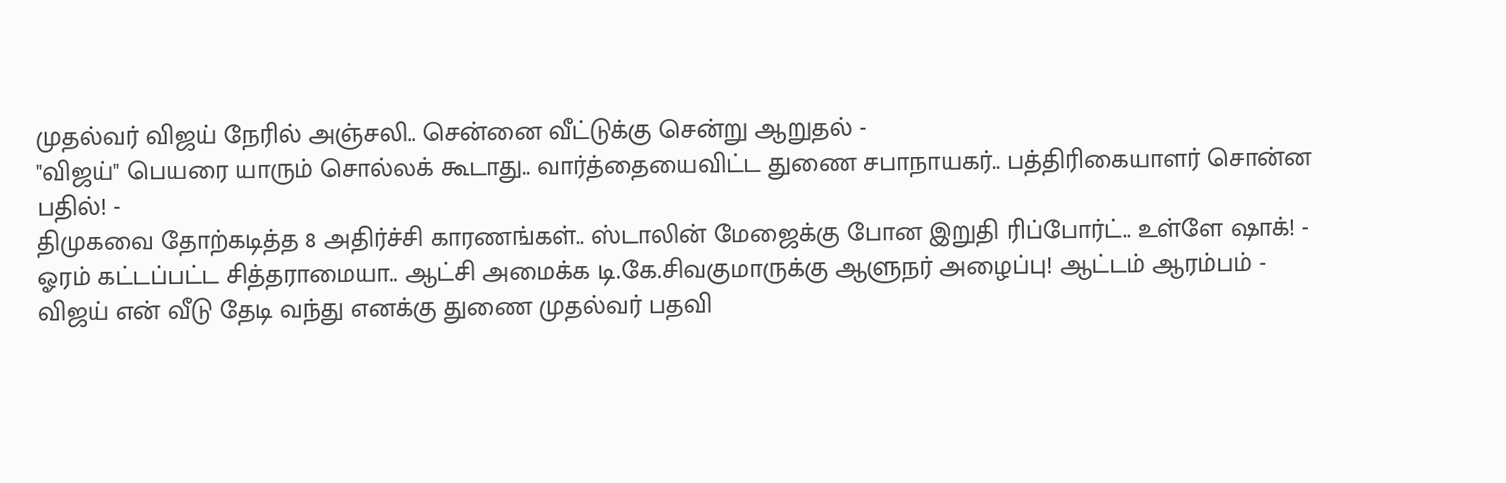முதல்வர் விஜய் நேரில் அஞ்சலி.. சென்னை வீட்டுக்கு சென்று ஆறுதல் -
"விஜய்" பெயரை யாரும் சொல்லக் கூடாது.. வார்த்தையைவிட்ட துணை சபாநாயகர்.. பத்திரிகையாளர் சொன்ன பதில்! -
திமுகவை தோற்கடித்த 8 அதிர்ச்சி காரணங்கள்.. ஸ்டாலின் மேஜைக்கு போன இறுதி ரிப்போர்ட்.. உள்ளே ஷாக்! -
ஓரம் கட்டப்பட்ட சித்தராமையா.. ஆட்சி அமைக்க டி.கே.சிவகுமாருக்கு ஆளுநர் அழைப்பு! ஆட்டம் ஆரம்பம் -
விஜய் என் வீடு தேடி வந்து எனக்கு துணை முதல்வர் பதவி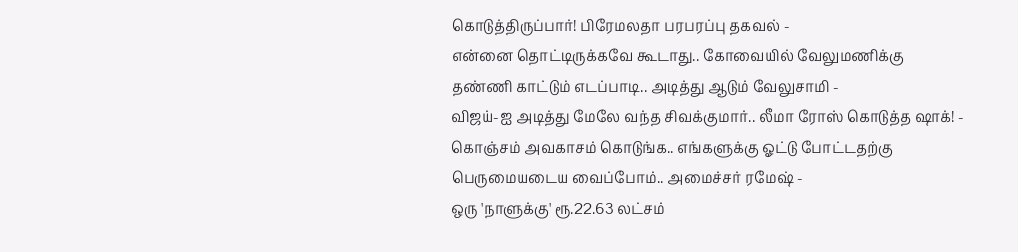கொடுத்திருப்பார்! பிரேமலதா பரபரப்பு தகவல் -
என்னை தொட்டிருக்கவே கூடாது.. கோவையில் வேலுமணிக்கு தண்ணி காட்டும் எடப்பாடி.. அடித்து ஆடும் வேலுசாமி -
விஜய்-ஐ அடித்து மேலே வந்த சிவக்குமார்.. லீமா ரோஸ் கொடுத்த ஷாக்! -
கொஞ்சம் அவகாசம் கொடுங்க.. எங்களுக்கு ஓட்டு போட்டதற்கு பெருமையடைய வைப்போம்.. அமைச்சர் ரமேஷ் -
ஒரு 'நாளுக்கு' ரூ.22.63 லட்சம்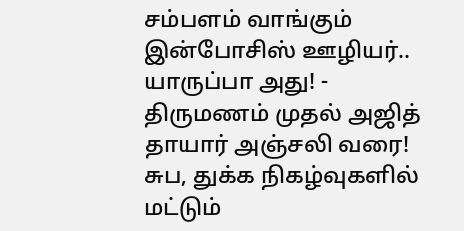சம்பளம் வாங்கும் இன்போசிஸ் ஊழியர்.. யாருப்பா அது! -
திருமணம் முதல் அஜித் தாயார் அஞ்சலி வரை! சுப, துக்க நிகழ்வுகளில் மட்டும்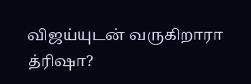விஜய்யுடன் வருகிறாரா த்ரிஷா?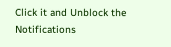Click it and Unblock the Notifications